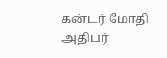கன்டர் மோதி அதிபர்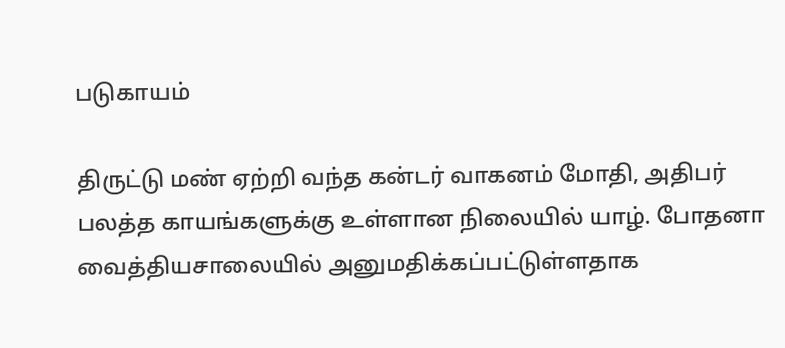படுகாயம்

திருட்டு மண் ஏற்றி வந்த கன்டர் வாகனம் மோதி, அதிபர் பலத்த காயங்களுக்கு உள்ளான நிலையில் யாழ். போதனா வைத்தியசாலையில் அனுமதிக்கப்பட்டுள்ளதாக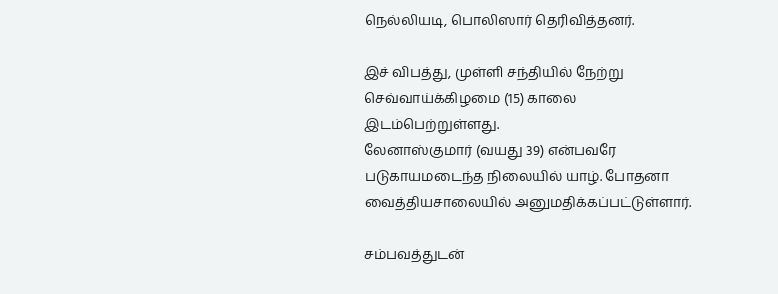நெல்லியடி, பொலிஸார் தெரிவித்தனர்.

இச் விபத்து, முள்ளி சந்தியில் நேற்று செவ்வாய்க்கிழமை (15) காலை இடம்பெற்றுள்ளது.
லேனாஸ்குமார் (வயது 39) என்பவரே படுகாயமடைந்த நிலையில் யாழ். போதனா வைத்தியசாலையில் அனுமதிக்கப்பட்டுள்ளார்.

சம்பவத்துடன்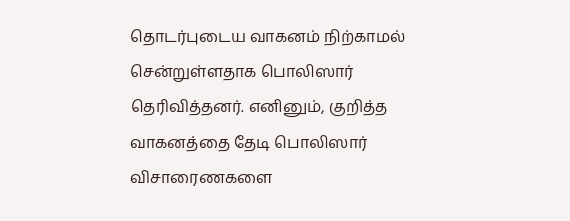தொடர்புடைய வாகனம் நிற்காமல் சென்றுள்ளதாக பொலிஸார் தெரிவித்தனர். எனினும், குறித்த வாகனத்தை தேடி பொலிஸார் விசாரைணகளை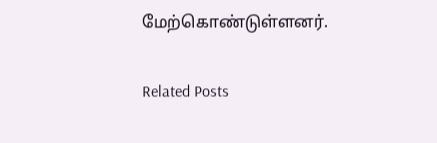மேற்கொண்டுள்ளனர்.

Related Posts